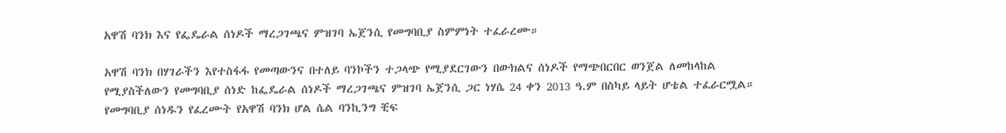አዋሽ ባንክ እና የፌዴራል ሰነዶች ማረጋገጫና ምዝገባ ኤጀንሲ የመግባቢያ ስምምነት ተፈራረሙ።

አዋሽ ባንክ በሃገራችን እየተስፋፋ የመጣውንና በተለይ ባንኮችን ተጋላጭ የሚያደርገውን በውክልና ሰነዶች የማጭበርበር ወንጀል ለመከላከል የሚያስችለውን የመግባቢያ ሰነድ ከፌዴራል ሰነዶች ማረጋገጫና ምዝገባ ኤጀንሲ ጋር ነሃሴ 24 ቀን 2013 ዓ.ም በስካይ ላይት ሆቴል ተፈራርሟል። የመግባቢያ ሰነዱን የፈረሙት የአዋሽ ባንክ ሆል ሴል ባንኪንግ ቺፍ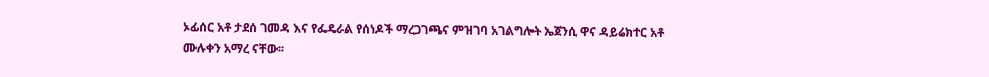ኦፊሰር አቶ ታደሰ ገመዳ እና የፌዴራል የሰነዶች ማረጋገጫና ምዝገባ አገልግሎት ኤጀንሲ ዋና ዳይሬክተር አቶ ሙሉቀን አማረ ናቸው፡፡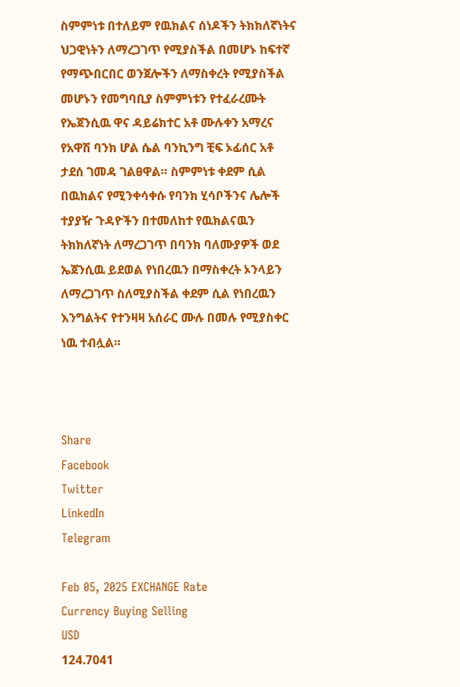ስምምነቱ በተለይም የዉክልና ሰነዶችን ትክክለኛነትና ህጋዊነትን ለማረጋገጥ የሚያስችል በመሆኑ ከፍተኛ የማጭበርበር ወንጀሎችን ለማስቀረት የሚያስችል መሆኑን የመግባቢያ ስምምነቱን የተፈራረሙት የኤጀንሲዉ ዋና ዳይሬክተር አቶ ሙሉቀን አማረና የአዋሽ ባንክ ሆል ሴል ባንኪንግ ቺፍ ኦፊሰር አቶ ታደሰ ገመዳ ገልፀዋል። ስምምነቱ ቀደም ሲል በዉክልና የሚንቀሳቀሱ የባንክ ሂሳቦችንና ሌሎች ተያያዥ ጉዳዮችን በተመለከተ የዉክልናዉን ትክክለኛነት ለማረጋገጥ በባንክ ባለሙያዎች ወደ ኤጀንሲዉ ይደወል የነበረዉን በማስቀረት ኦንላይን ለማረጋገጥ ስለሚያስችል ቀደም ሲል የነበረዉን እንግልትና የተንዛዛ አሰራር ሙሉ በመሉ የሚያስቀር ነዉ ተብሏል።



Share
Facebook
Twitter
LinkedIn
Telegram

Feb 05, 2025 EXCHANGE Rate
Currency Buying Selling
USD
124.7041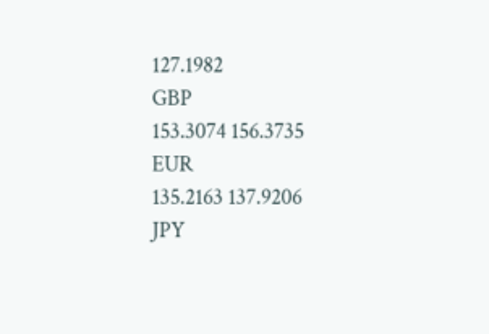127.1982
GBP
153.3074 156.3735
EUR
135.2163 137.9206
JPY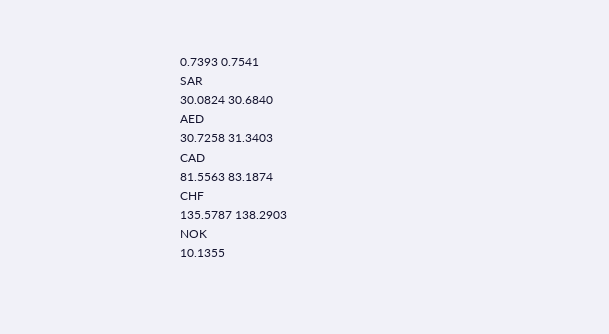0.7393 0.7541
SAR
30.0824 30.6840
AED
30.7258 31.3403
CAD
81.5563 83.1874
CHF
135.5787 138.2903
NOK
10.1355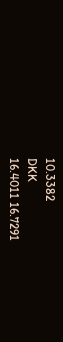10.3382
DKK
16.4011 16.7291